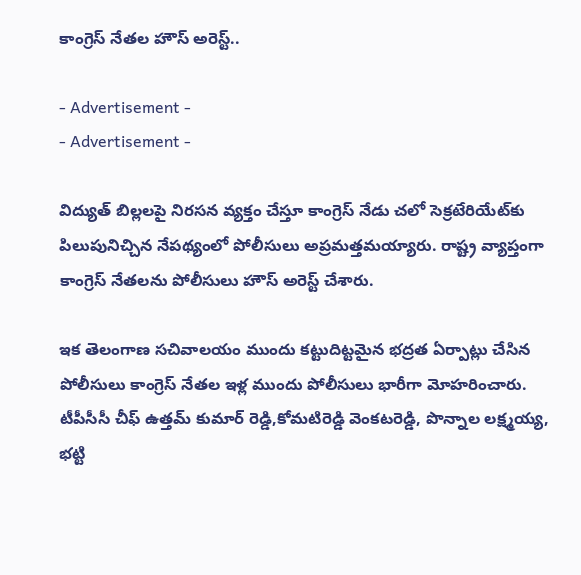కాంగ్రెస్ నేతల హౌస్ అరెస్ట్..

- Advertisement -
- Advertisement -

విద్యుత్‌ బిల్లలపై నిరసన వ్యక్తం చేస్తూ కాంగ్రెస్‌ నేడు చలో సెక్రటేరియేట్‌కు పిలుపునిచ్చిన నేపథ్యంలో పోలీసులు అప్రమత్తమయ్యారు. రాష్ట్ర వ్యాప్తంగా కాంగ్రెస్ నేతలను పోలీసులు హౌస్ అరెస్ట్ చేశారు.

ఇక తెలంగాణ సచివాలయం ముందు కట్టుదిట్టమైన భద్రత ఏర్పాట్లు చేసిన పోలీసులు కాంగ్రెస్‌ నేతల ఇళ్ల ముందు పోలీసులు భారీగా మోహరించారు. టీపీసీసీ చీఫ్ ఉత్తమ్ కుమార్ రెడ్డి,కోమటిరెడ్డి వెంకటరెడ్డి, పొన్నాల లక్ష్మయ్య, భట్టి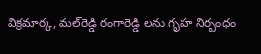విక్రమార్క, మల్‌రెడ్డి రంగారెడ్డి లను గృహ నిర్బంధం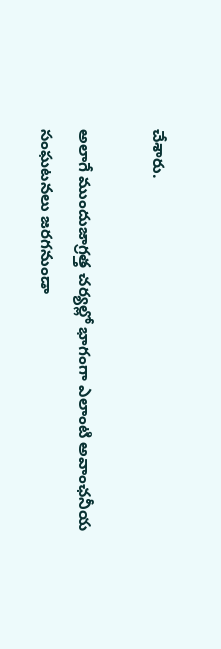చేశారు.

అలాగే ముందుజాగ్రత్త చర్యల్లో భాగంగా ఎలాంటి అవాంఛనీయ సంఘటనలు జరగనుండా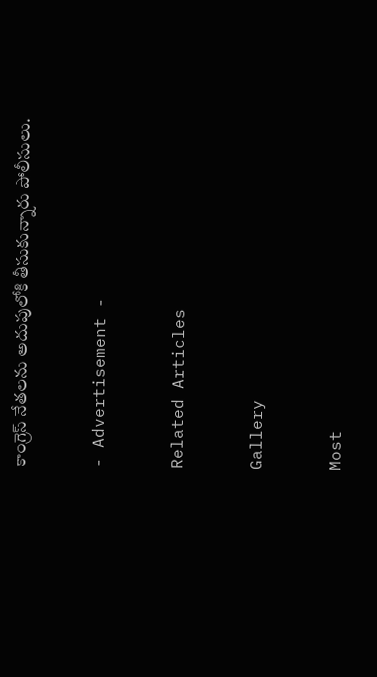కాంగ్రెస్ నేతలను అదుపులోకి తీసుకున్నారు పోలీసులు.

- Advertisement -

Related Articles

Gallery

Most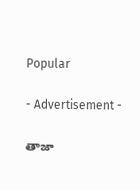Popular

- Advertisement -

తాజా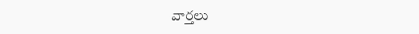వార్తలు